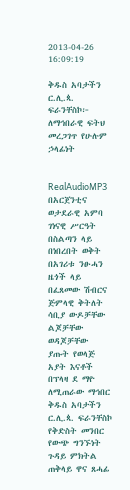2013-04-26 16:09:19

ቅዱስ አባታችን ር.ሊ.ጳ. ፍራንቸስኮ፦ ለማኅበራዊ ፍትህ መረጋገጥ የሁሉም ኃላፊነት


RealAudioMP3 በአርጀንቲና ወታደራዊ አምባ ገነናዊ ሥርዓት በስልጣን ላይ በነበረበት ወቅት በአገሪቱ ንፁሓን ዜጎች ላይ በፈጸመው ሽብርና ጅምላዊ ቅትለት ሳቢያ ውዶቻቸው ልጆቻቸው ወዳጆቻቸው ያጡት የወላጅ አያት እናቶች በፕላዛ ደ ማዮ ለሚጠራው ማኅበር ቅዱስ አባታችን ር.ሊ.ጳ. ፍራንቸስኮ የቅድስት መንበር የውጭ ግንኙነት ጉዳይ ምክትል ጠቅላይ ዋና ጸሓፊ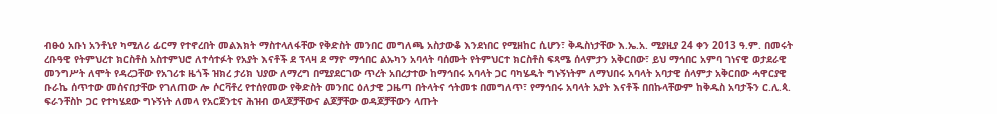ብፁዕ አቡነ አንቶኒየ ካሚለሪ ፊርማ የተኖረበት መልእክት ማስተላለፋቸው የቅድስት መንበር መግለጫ አስታውቆ እንደነበር የሚዘከር ሲሆን፣ ቅዱስነታቸው እ.ኤ.አ. ሚያዚያ 24 ቀን 2013 ዓ.ም. በመሩት ረቡዓዊ የትምህረተ ክርስቶስ አስተምህሮ ለተሳተፉት የአያት እናቶች ደ ፕላዛ ደ ማዮ ማኅበር ልኡካን አባላት ባሰሙት የትምህርተ ክርስቶስ ፍጻሜ ሰላምታን አቅርበው፣ ይህ ማኅበር አምባ ገነናዊ ወታደራዊ መንግሥት ለሞት የዳረጋቸው የአገሪቱ ዜጎች ዝክረ ታሪክ ህያው ለማረግ በሚያደርገው ጥረት አበረታተው ከማኅበሩ አባላት ጋር ባካሄዱት ግኑኝነትም ለማህበሩ አባላት አባታዊ ሰላምታ አቅርበው ሓዋርያዊ ቡራኬ ሰጥተው መሰናበታቸው የገለጠው ሎ ሶርቫቶረ የተሰየመው የቅድስት መንበር ዕለታዊ ጋዜጣ በትላትና ኅትመቱ በመግለጥ፣ የማኅበሩ አባላት አያት እናቶች በበኩላቸውም ከቅዱስ አባታችን ር.ሊ.ጳ. ፍራንቸስኮ ጋር የተካሄደው ግኑኝነት ለመላ የአርጀንቲና ሕዝብ ወላጆቻቸውና ልጆቻቸው ወዳጆቻቸውን ላጡት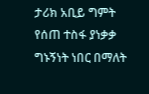ታሪክ አቢይ ግምት የሰጠ ተስፋ ያነቃቃ ግኑኝነት ነበር በማለት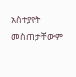አስተያየት መስጠታቸውም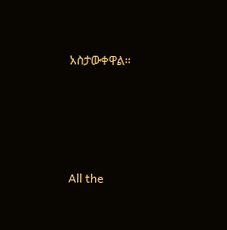አስታውቀዋል።








All the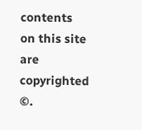contents on this site are copyrighted ©.